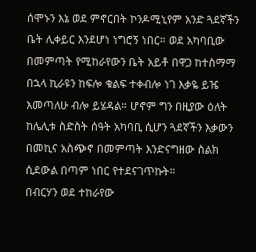ሰሞኑን እኔ ወደ ምኖርበት ኮንዶሚኒየም አንድ ጓደኛችን ቤት ሊቀይር እንደሆነ ነግሮኝ ነበር። ወደ አካባቢው በመምጣት የሚከራየውን ቤት አይቶ በዋጋ ከተስማማ በኋላ ኪራዩን ከፍሎ ቁልፍ ተቀብሎ ነገ እቃዬ ይዤ እመጣለሁ ብሎ ይሄዳል። ሆኖም ግን በዚያው ዕለት ከሌሊቱ ስድስት ሰዓት አካባቢ ሲሆን ጓደኛችን እቃውን በመኪና አስጭኖ በመምጣት እንድናግዘው ስልክ ሲደውል በጣም ነበር የተደናገጥኩት።
በብርሃን ወደ ተከራየው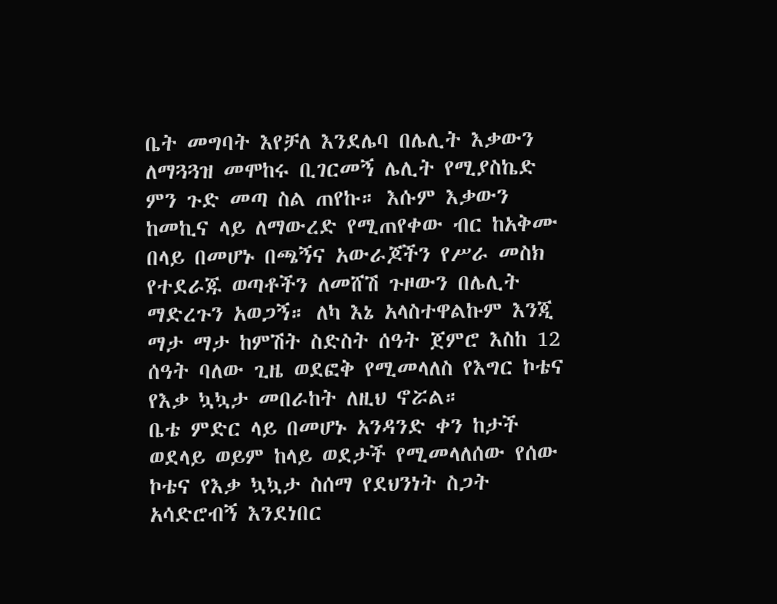ቤት መግባት እየቻለ እንደሌባ በሌሊት እቃውን ለማጓጓዝ መሞከሩ ቢገርመኝ ሌሊት የሚያስኬድ ምን ጉድ መጣ ስል ጠየኩ። እሱም እቃውን ከመኪና ላይ ለማውረድ የሚጠየቀው ብር ከአቅሙ በላይ በመሆኑ በጫኝና አውራጆችን የሥራ መስክ የተደራጁ ወጣቶችን ለመሸሽ ጉዞውን በሌሊት ማድረጉን አወጋኝ። ለካ እኔ አላስተዋልኩም እንጂ ማታ ማታ ከምሽት ስድስት ሰዓት ጀምሮ እስከ 12 ሰዓት ባለው ጊዜ ወደፎቅ የሚመላለስ የእግር ኮቴና የእቃ ኳኳታ መበራከት ለዚህ ኖሯል።
ቤቴ ምድር ላይ በመሆኑ አንዳንድ ቀን ከታች ወደላይ ወይም ከላይ ወደታች የሚመላለሰው የሰው ኮቴና የእቃ ኳኳታ ስሰማ የደህንነት ስጋት አሳድሮብኝ እንደነበር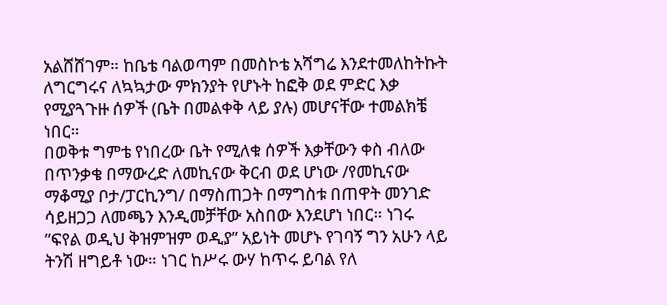አልሸሸገም። ከቤቴ ባልወጣም በመስኮቴ አሻግሬ እንደተመለከትኩት ለግርግሩና ለኳኳታው ምክንያት የሆኑት ከፎቅ ወደ ምድር እቃ የሚያጓጉዙ ሰዎች (ቤት በመልቀቅ ላይ ያሉ) መሆናቸው ተመልክቼ ነበር።
በወቅቱ ግምቴ የነበረው ቤት የሚለቁ ሰዎች እቃቸውን ቀስ ብለው በጥንቃቄ በማውረድ ለመኪናው ቅርብ ወደ ሆነው /የመኪናው ማቆሚያ ቦታ/ፓርኪንግ/ በማስጠጋት በማግስቱ በጠዋት መንገድ ሳይዘጋጋ ለመጫን እንዲመቻቸው አስበው እንደሆነ ነበር። ነገሩ ”ፍየል ወዲህ ቅዝምዝም ወዲያ” አይነት መሆኑ የገባኝ ግን አሁን ላይ ትንሽ ዘግይቶ ነው። ነገር ከሥሩ ውሃ ከጥሩ ይባል የለ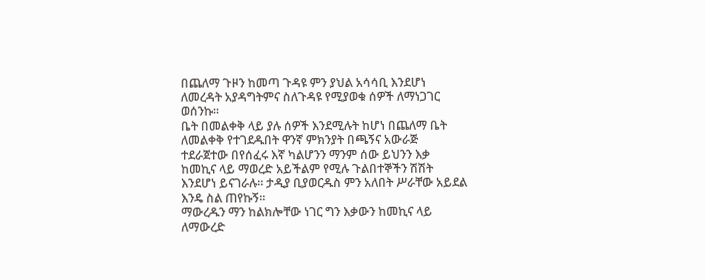በጨለማ ጉዞን ከመጣ ጉዳዩ ምን ያህል አሳሳቢ እንደሆነ ለመረዳት አያዳግትምና ስለጉዳዩ የሚያወቁ ሰዎች ለማነጋገር ወሰንኩ።
ቤት በመልቀቅ ላይ ያሉ ሰዎች እንደሚሉት ከሆነ በጨለማ ቤት ለመልቀቅ የተገደዱበት ዋንኛ ምክንያት በጫኝና አውራጅ ተደራጀተው በየሰፈሩ እኛ ካልሆንን ማንም ሰው ይህንን እቃ ከመኪና ላይ ማወረድ አይችልም የሚሉ ጉልበተኞችን ሽሽት እንደሆነ ይናገራሉ። ታዲያ ቢያወርዱስ ምን አለበት ሥራቸው አይደል እንዴ ስል ጠየኩኝ።
ማውረዱን ማን ከልክሎቸው ነገር ግን እቃውን ከመኪና ላይ ለማውረድ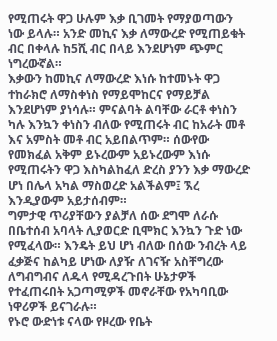የሚጠሩት ዋጋ ሁሉም እቃ ቢገመት የማያወጣውን ነው ይላሉ። አንድ መኪና እቃ ለማውረድ የሚጠይቁት ብር በቀላሉ ከ5ሺ ብር በላይ እንደሆነም ጭምር ነግረውኛል።
እቃውን ከመኪና ለማውረድ እነሱ ከተመኑት ዋጋ ተከራክሮ ለማስቀነስ የማይሞከርና የማይቻል እንደሆነም ያነሳሉ። ምናልባት ልባቸው ራርቶ ቀነስን ካሉ እንኳን ቀነስን ብለው የሚጠሩት ብር ከአራት መቶ እና አምስት መቶ ብር አይበልጥም። ሰውየው የመክፈል አቅም ይኑረውም አይኑረውም እነሱ የሚጠሩትን ዋጋ እስካልከፈለ ድረስ ያንን እቃ ማውረድ ሆነ በሌላ አካል ማስወረድ አልችልም፤ ኧረ እንዲያውም አይታሰብም።
ግምታዊ ጥሪያቸውን ያልቻለ ሰው ደግሞ ለራሱ በቤተሰብ አባላት ሊያወርድ ቢሞክር እንኳን ጉድ ነው የሚፈላው። እንዴት ይህ ሆነ ብለው በሰው ንብረት ላይ ፈቃጅና ከልካይ ሆነው ለያዥ ለገናዥ አስቸግረው ለግብግብና ለዱላ የሚዳረጉበት ሁኔታዎች የተፈጠሩበት አጋጣሚዎች መኖራቸው የአካባቢው ነዋሪዎች ይናገራሉ።
የኑሮ ውድነቱ ናላው የዞረው የቤት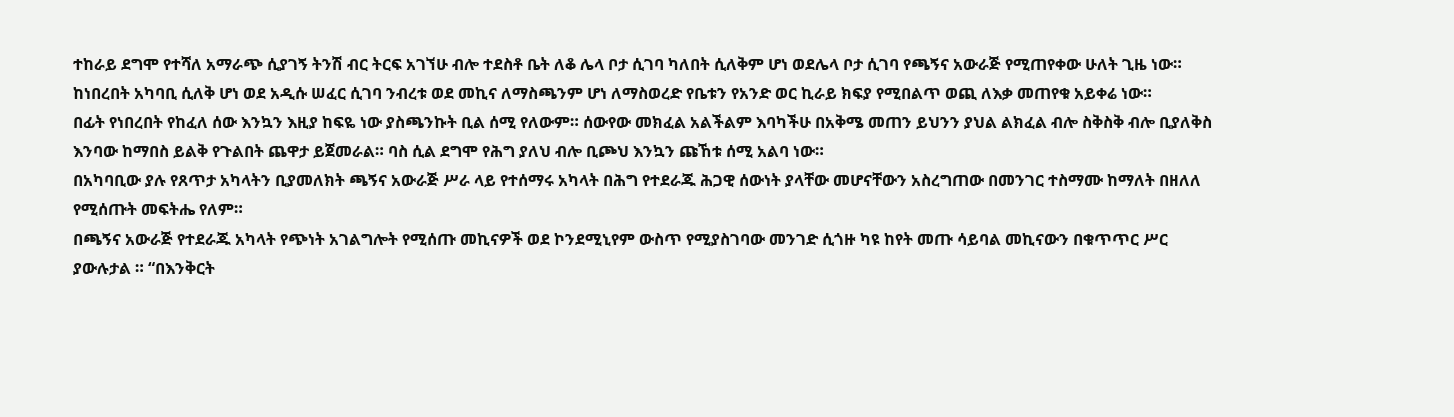ተከራይ ደግሞ የተሻለ አማራጭ ሲያገኝ ትንሽ ብር ትርፍ አገኘሁ ብሎ ተደስቶ ቤት ለቆ ሌላ ቦታ ሲገባ ካለበት ሲለቅም ሆነ ወደሌላ ቦታ ሲገባ የጫኝና አውራጅ የሚጠየቀው ሁለት ጊዜ ነው። ከነበረበት አካባቢ ሲለቅ ሆነ ወደ አዲሱ ሠፈር ሲገባ ንብረቱ ወደ መኪና ለማስጫንም ሆነ ለማስወረድ የቤቱን የአንድ ወር ኪራይ ክፍያ የሚበልጥ ወጪ ለእቃ መጠየቁ አይቀሬ ነው።
በፊት የነበረበት የከፈለ ሰው እንኳን እዚያ ከፍዬ ነው ያስጫንኩት ቢል ሰሚ የለውም። ሰውየው መክፈል አልችልም እባካችሁ በአቅሜ መጠን ይህንን ያህል ልክፈል ብሎ ስቅስቅ ብሎ ቢያለቅስ እንባው ከማበስ ይልቅ የጉልበት ጨዋታ ይጀመራል። ባስ ሲል ደግሞ የሕግ ያለህ ብሎ ቢጮህ እንኳን ጩኸቱ ሰሚ አልባ ነው።
በአካባቢው ያሉ የጸጥታ አካላትን ቢያመለክት ጫኝና አውራጅ ሥራ ላይ የተሰማሩ አካላት በሕግ የተደራጁ ሕጋዊ ሰውነት ያላቸው መሆናቸውን አስረግጠው በመንገር ተስማሙ ከማለት በዘለለ የሚሰጡት መፍትሔ የለም።
በጫኝና አውራጅ የተደራጁ አካላት የጭነት አገልግሎት የሚሰጡ መኪናዎች ወደ ኮንደሚኒየም ውስጥ የሚያስገባው መንገድ ሲጎዙ ካዩ ከየት መጡ ሳይባል መኪናውን በቁጥጥር ሥር ያውሉታል ። “በእንቅርት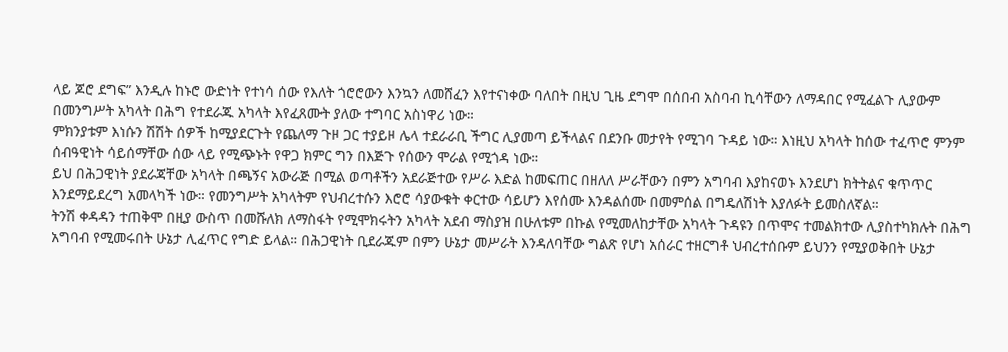ላይ ጆሮ ደግፍ” እንዲሉ ከኑሮ ውድነት የተነሳ ሰው የእለት ጎሮሮውን እንኳን ለመሸፈን እየተናነቀው ባለበት በዚህ ጊዜ ደግሞ በሰበብ አስባብ ኪሳቸውን ለማዳበር የሚፈልጉ ሊያውም በመንግሥት አካላት በሕግ የተደራጁ አካላት እየፈጸሙት ያለው ተግባር አስነዋሪ ነው።
ምክንያቱም እነሱን ሽሽት ሰዎች ከሚያደርጉት የጨለማ ጉዞ ጋር ተያይዞ ሌላ ተደራራቢ ችግር ሊያመጣ ይችላልና በደንቡ መታየት የሚገባ ጉዳይ ነው። እነዚህ አካላት ከሰው ተፈጥሮ ምንም ሰብዓዊነት ሳይሰማቸው ሰው ላይ የሚጭኑት የዋጋ ክምር ግን በእጅጉ የሰውን ሞራል የሚጎዳ ነው።
ይህ በሕጋዊነት ያደራጃቸው አካላት በጫኝና አውራጅ በሚል ወጣቶችን አደራጅተው የሥራ እድል ከመፍጠር በዘለለ ሥራቸውን በምን አግባብ እያከናወኑ እንደሆነ ክትትልና ቁጥጥር እንደማይደረግ አመላካች ነው። የመንግሥት አካላትም የህብረተሱን እሮሮ ሳያውቁት ቀርተው ሳይሆን እየሰሙ እንዳልሰሙ በመምሰል በግዴለሽነት እያለፉት ይመስለኛል።
ትንሽ ቀዳዳን ተጠቅሞ በዚያ ውስጥ በመሹለክ ለማስፋት የሚሞክሩትን አካላት አደብ ማስያዝ በሁለቱም በኩል የሚመለከታቸው አካላት ጉዳዩን በጥሞና ተመልክተው ሊያስተካክሉት በሕግ አግባብ የሚመሩበት ሁኔታ ሊፈጥር የግድ ይላል። በሕጋዊነት ቢደራጁም በምን ሁኔታ መሥራት እንዳለባቸው ግልጽ የሆነ አሰራር ተዘርግቶ ህብረተሰቡም ይህንን የሚያወቅበት ሁኔታ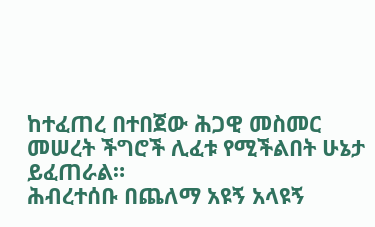ከተፈጠረ በተበጀው ሕጋዊ መስመር መሠረት ችግሮች ሊፈቱ የሚችልበት ሁኔታ ይፈጠራል።
ሕብረተሰቡ በጨለማ አዩኝ አላዩኝ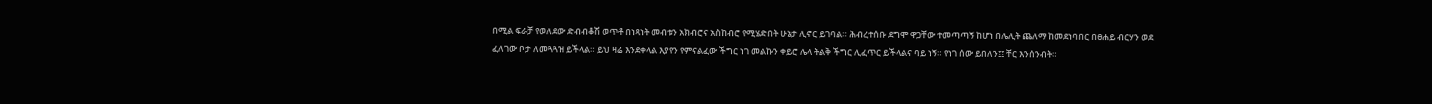በሚል ፍራቻ የወለደው ድብብቆሽ ወጥቶ በነጻነት መብቱን አክብሮና አስከብሮ የሚሄድበት ሁኔታ ሊኖር ይገባል። ሕብረተሰቡ ደግሞ ዋጋቸው ተመጣጣኝ ከሆነ በሌሊት ጨለማ ከመደነባበር በፀሐይ ብርሃን ወደ ፈለገው ቦታ ለመጓጓዝ ይችላል። ይህ ዛሬ እንደቀላል እያየን የምናልፈው ችግር ነገ መልኩን ቀይሮ ሌላ ትልቅ ችግር ሊፈጥር ይችላልና ባይ ነኝ። የነገ ሰው ይበለን፤፤ ቸር እንሰንብት።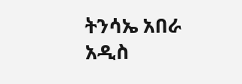ትንሳኤ አበራ
አዲስ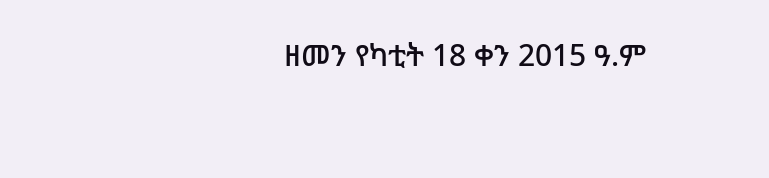ዘመን የካቲት 18 ቀን 2015 ዓ.ም